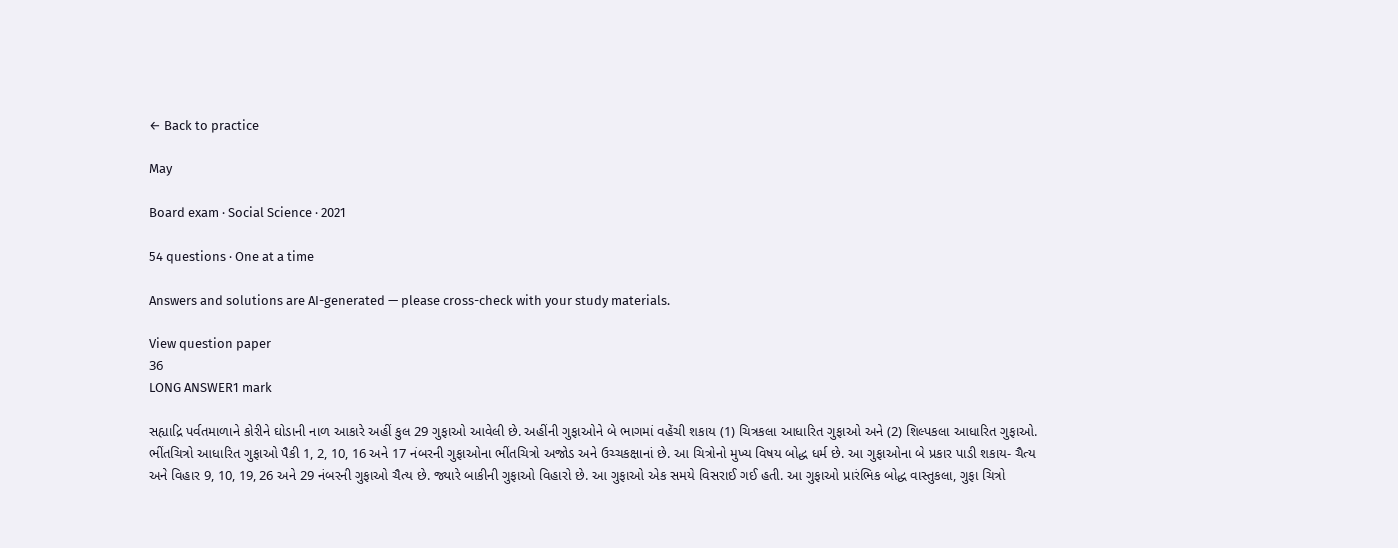← Back to practice

May

Board exam · Social Science · 2021

54 questions · One at a time

Answers and solutions are AI-generated — please cross-check with your study materials.

View question paper
36
LONG ANSWER1 mark

સહ્યાદ્રિ પર્વતમાળાને કોરીને ઘોડાની નાળ આકારે અહીં કુલ 29 ગુફાઓ આવેલી છે. અહીંની ગુફાઓને બે ભાગમાં વહેંચી શકાય (1) ચિત્રકલા આધારિત ગુફાઓ અને (2) શિલ્પકલા આધારિત ગુફાઓ. ભીંતચિત્રો આધારિત ગુફાઓ પૈકી 1, 2, 10, 16 અને 17 નંબરની ગુફાઓના ભીંતચિત્રો અજોડ અને ઉચ્ચકક્ષાનાં છે. આ ચિત્રોનો મુખ્ય વિષય બોદ્ધ ધર્મ છે. આ ગુફાઓના બે પ્રકાર પાડી શકાય- ચૈત્ય અને વિહાર 9, 10, 19, 26 અને 29 નંબરની ગુફાઓ ચૈત્ય છે. જ્યારે બાકીની ગુફાઓ વિહારો છે. આ ગુફાઓ એક સમયે વિસરાઈ ગઈ હતી. આ ગુફાઓ પ્રારંભિક બોદ્ધ વાસ્તુકલા, ગુફા ચિત્રો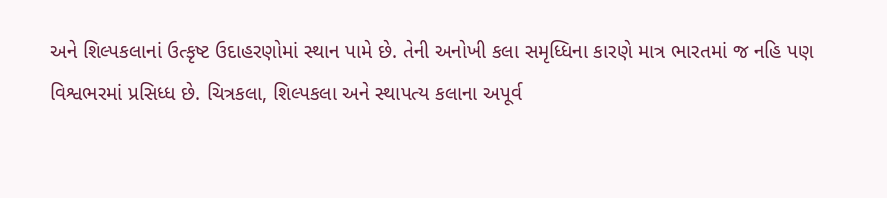અને શિલ્પકલાનાં ઉત્કૃષ્ટ ઉદાહરણોમાં સ્થાન પામે છે. તેની અનોખી કલા સમૃધ્ધિના કારણે માત્ર ભારતમાં જ નહિ પણ વિશ્વભરમાં પ્રસિધ્ધ છે. ચિત્રકલા, શિલ્પકલા અને સ્થાપત્ય કલાના અપૂર્વ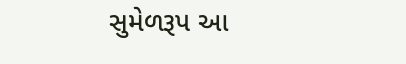સુમેળરૂપ આ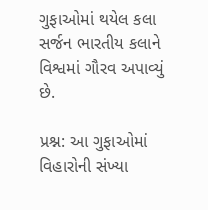ગુફાઓમાં થયેલ કલા સર્જન ભારતીય કલાને વિશ્વમાં ગૌરવ અપાવ્યું છે.

પ્રશ્ન: આ ગુફાઓમાં વિહારોની સંખ્યા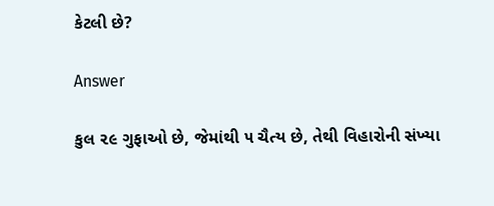કેટલી છે?

Answer

કુલ ૨૯ ગુફાઓ છે, જેમાંથી ૫ ચૈત્ય છે, તેથી વિહારોની સંખ્યા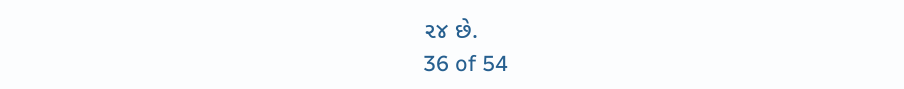૨૪ છે.
36 of 54